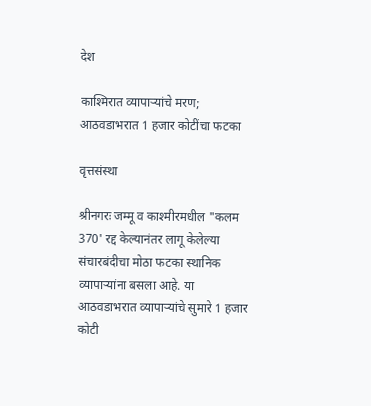देश

काश्‍मिरात व्यापाऱ्यांचे मरण; आठवडाभरात 1 हजार कोटींचा फटका

वृत्तसंस्था

श्रीनगरः जम्मू व काश्‍मीरमधील "कलम 370' रद्द केल्यानंतर लागू केलेल्या संचारबंदीचा मोठा फटका स्थानिक व्यापाऱ्यांना बसला आहे. या आठवडाभरात व्यापाऱ्यांचे सुमारे 1 हजार कोटी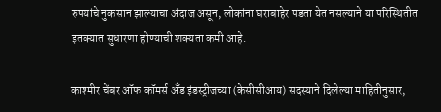रुपयांचे नुकसान झाल्याचा अंदाज असून, लोकांना घराबाहेर पडता येत नसल्याने या परिस्थितीत इतक्यात सुधारणा होण्याची शक्यता कमी आहे.

काश्‍मीर चेंबर ऑफ कॉमर्स अँड इंडस्ट्रीजच्या (केसीसीआय) सदस्याने दिलेल्या माहितीनुसार,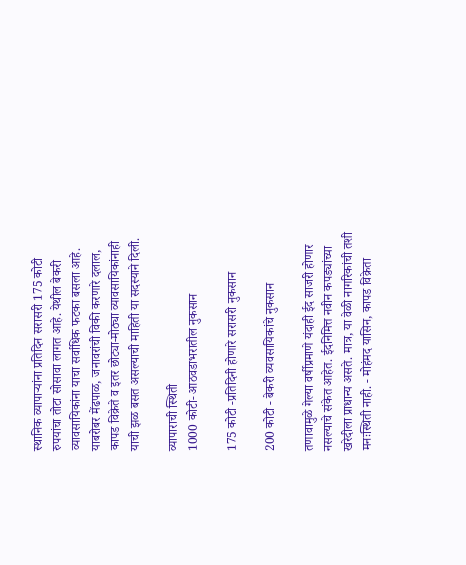स्थानिक व्यापाऱ्यांना प्रतिदिन सरासरी 175 कोटी रुपयांचा तोटा सोसावा लागत आहे. येथील बेकरी व्यावसायिकांना याचा सर्वाधिक फटका बसला आहे. याबरोबर मेंढपाळ, जनावरांची विकी करणारे दलाल, कापड विक्रेते व इतर छोट्या-मोठ्या व्यावसायिकांनाही याची झळ बसत असल्याची माहिती या सदस्याने दिली.

व्यापाराची स्थिती
1000 कोटी- आठवडाभरातील नुकसान

175 कोटी -प्रतिदिनी होणारे सरासरी नुकसान

200 कोटी - बेकरी व्यवसायिकांचे नुकसान

तणावामुळे गेल्या वर्षीप्रमाणे यंदाही ईद साजरी होणार नसल्याचे संकेत आहेत. ईदनिमित्त नवीन कपड्यांच्या खरेदीला प्राधान्य असते. मात्र, या वेळी नागरिकांची तशी मनःस्थिती नाही. - मोहंमद यासिन, कापड विक्रेता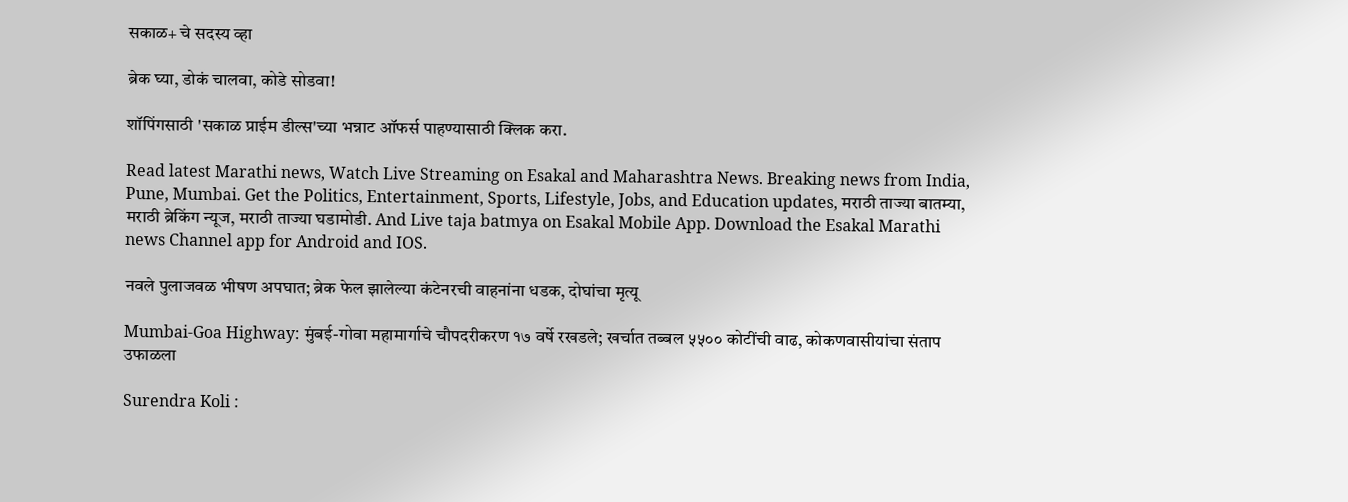सकाळ+ चे सदस्य व्हा

ब्रेक घ्या, डोकं चालवा, कोडे सोडवा!

शॉपिंगसाठी 'सकाळ प्राईम डील्स'च्या भन्नाट ऑफर्स पाहण्यासाठी क्लिक करा.

Read latest Marathi news, Watch Live Streaming on Esakal and Maharashtra News. Breaking news from India, Pune, Mumbai. Get the Politics, Entertainment, Sports, Lifestyle, Jobs, and Education updates, मराठी ताज्या बातम्या, मराठी ब्रेकिंग न्यूज, मराठी ताज्या घडामोडी. And Live taja batmya on Esakal Mobile App. Download the Esakal Marathi news Channel app for Android and IOS.

नवले पुलाजवळ भीषण अपघात; ब्रेक फेल झालेल्या कंटेनरची वाहनांना धडक, दोघांचा मृत्यू

Mumbai-Goa Highway: मुंबई-गोवा महामार्गाचे चौपदरीकरण १७ वर्षे रखडले; खर्चात तब्बल ५५०० कोटींची वाढ, कोकणवासीयांचा संताप उफाळला

Surendra Koli :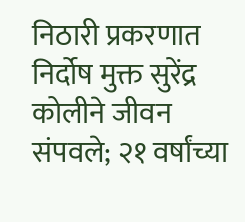निठारी प्रकरणात निर्दोष मुक्त सुरेंद्र कोलीने जीवन संपवले; २१ वर्षांच्या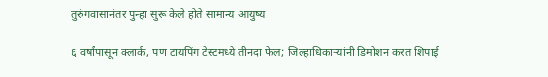तुरुंगवासानंतर पुन्हा सुरू केले होते सामान्य आयुष्य

६ वर्षांपासून क्लार्क, पण टायपिंग टेस्टमध्ये तीनदा फेल; जिल्हाधिकाऱ्यांनी डिमोशन करत शिपाई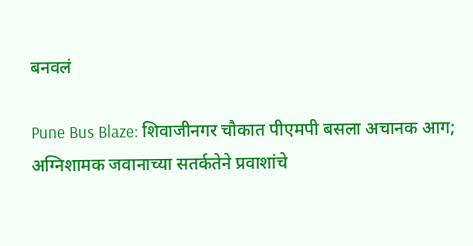बनवलं

Pune Bus Blaze: शिवाजीनगर चौकात पीएमपी बसला अचानक आग; अग्निशामक जवानाच्या सतर्कतेने प्रवाशांचे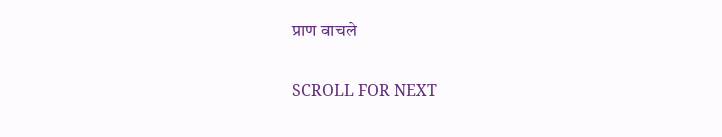प्राण वाचले

SCROLL FOR NEXT